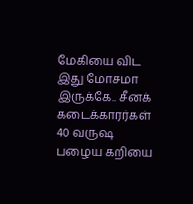மேகியை விட இது மோசமா இருக்கே.. சீனக் கடைக்காரர்கள் 40 வருஷ பழைய கறியை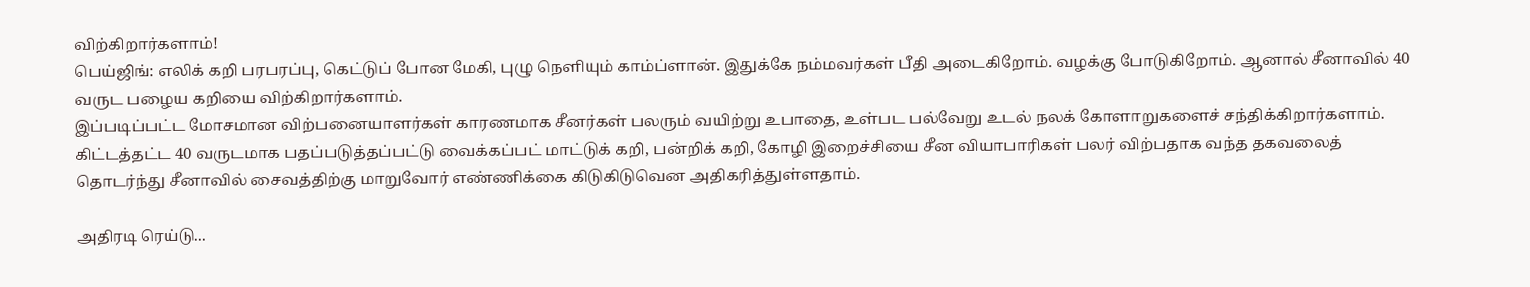விற்கிறார்களாம்!
பெய்ஜிங்: எலிக் கறி பரபரப்பு, கெட்டுப் போன மேகி, புழு நெளியும் காம்ப்ளான். இதுக்கே நம்மவர்கள் பீதி அடைகிறோம். வழக்கு போடுகிறோம். ஆனால் சீனாவில் 40 வருட பழைய கறியை விற்கிறார்களாம்.
இப்படிப்பட்ட மோசமான விற்பனையாளர்கள் காரணமாக சீனர்கள் பலரும் வயிற்று உபாதை, உள்பட பல்வேறு உடல் நலக் கோளாறுகளைச் சந்திக்கிறார்களாம்.
கிட்டத்தட்ட 40 வருடமாக பதப்படுத்தப்பட்டு வைக்கப்பட் மாட்டுக் கறி, பன்றிக் கறி, கோழி இறைச்சியை சீன வியாபாரிகள் பலர் விற்பதாக வந்த தகவலைத் தொடர்ந்து சீனாவில் சைவத்திற்கு மாறுவோர் எண்ணிக்கை கிடுகிடுவென அதிகரித்துள்ளதாம்.

அதிரடி ரெய்டு...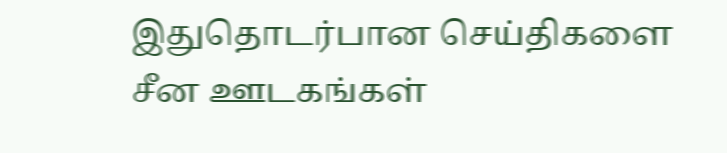இதுதொடர்பான செய்திகளை சீன ஊடகங்கள்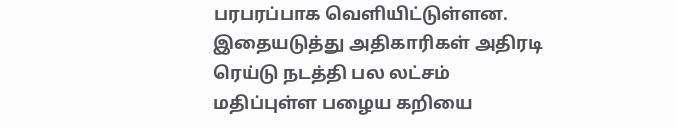பரபரப்பாக வெளியிட்டுள்ளன. இதையடுத்து அதிகாரிகள் அதிரடி ரெய்டு நடத்தி பல லட்சம் மதிப்புள்ள பழைய கறியை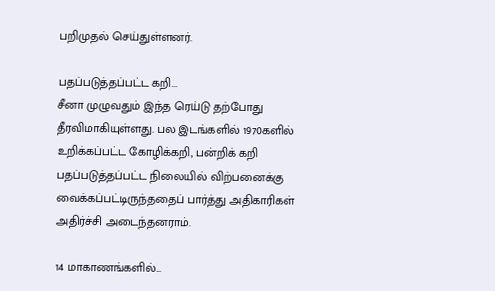பறிமுதல் செய்துள்ளனர்.

பதப்படுத்தப்பட்ட கறி...
சீனா முழுவதும் இந்த ரெய்டு தற்போது தீரவிமாகியுள்ளது. பல இடங்களில் 1970களில் உறிக்கப்பட்ட கோழிக்கறி, பன்றிக் கறி பதப்படுத்தப்பட்ட நிலையில் விற்பனைக்கு வைக்கப்பட்டிருந்ததைப் பார்த்து அதிகாரிகள் அதிர்ச்சி அடைந்தனராம்.

14 மாகாணங்களில்...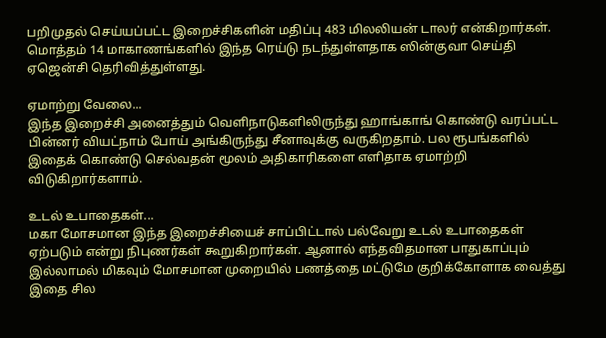பறிமுதல் செய்யப்பட்ட இறைச்சிகளின் மதிப்பு 483 மிலலியன் டாலர் என்கிறார்கள். மொத்தம் 14 மாகாணங்களில் இந்த ரெய்டு நடந்துள்ளதாக ஸின்குவா செய்தி ஏஜென்சி தெரிவித்துள்ளது.

ஏமாற்று வேலை...
இந்த இறைச்சி அனைத்தும் வெளிநாடுகளிலிருந்து ஹாங்காங் கொண்டு வரப்பட்ட பின்னர் வியட்நாம் போய் அங்கிருந்து சீனாவுக்கு வருகிறதாம். பல ரூபங்களில் இதைக் கொண்டு செல்வதன் மூலம் அதிகாரிகளை எளிதாக ஏமாற்றி விடுகிறார்களாம்.

உடல் உபாதைகள்...
மகா மோசமான இந்த இறைச்சியைச் சாப்பிட்டால் பல்வேறு உடல் உபாதைகள் ஏற்படும் என்று நிபுணர்கள் கூறுகிறார்கள். ஆனால் எந்தவிதமான பாதுகாப்பும் இல்லாமல் மிகவும் மோசமான முறையில் பணத்தை மட்டுமே குறிக்கோளாக வைத்து இதை சில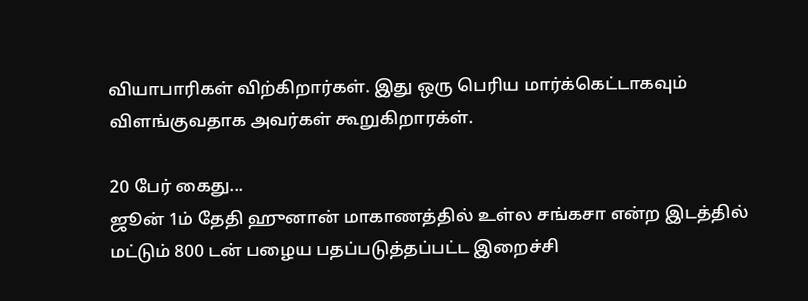வியாபாரிகள் விற்கிறார்கள். இது ஒரு பெரிய மார்க்கெட்டாகவும் விளங்குவதாக அவர்கள் கூறுகிறாரக்ள்.

20 பேர் கைது...
ஜூன் 1ம் தேதி ஹுனான் மாகாணத்தில் உள்ல சங்கசா என்ற இடத்தில் மட்டும் 800 டன் பழைய பதப்படுத்தப்பட்ட இறைச்சி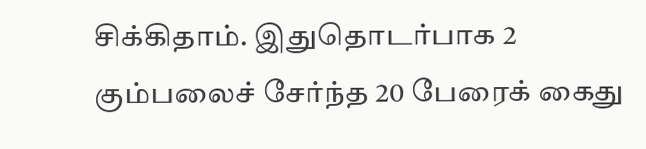சிக்கிதாம். இதுதொடர்பாக 2 கும்பலைச் சேர்ந்த 20 பேரைக் கைது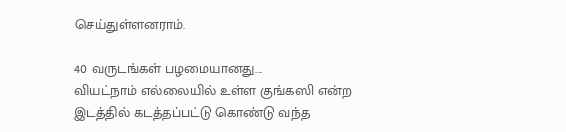செய்துள்ளனராம்.

40 வருடங்கள் பழமையானது...
வியட்நாம் எல்லையில் உள்ள குங்கஸி என்ற இடத்தில் கடத்தப்பட்டு கொண்டு வந்த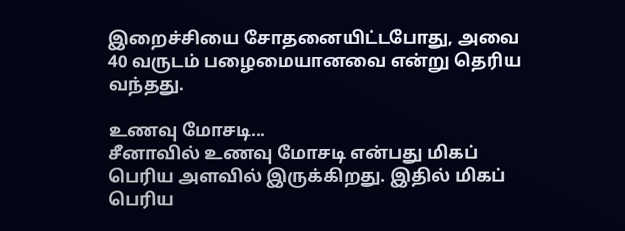இறைச்சியை சோதனையிட்டபோது, அவை 40 வருடம் பழைமையானவை என்று தெரிய வந்தது.

உணவு மோசடி...
சீனாவில் உணவு மோசடி என்பது மிகப் பெரிய அளவில் இருக்கிறது. இதில் மிகப் பெரிய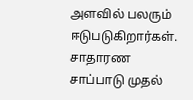அளவில் பலரும் ஈடுபடுகிறார்கள். சாதாரண சாப்பாடு முதல்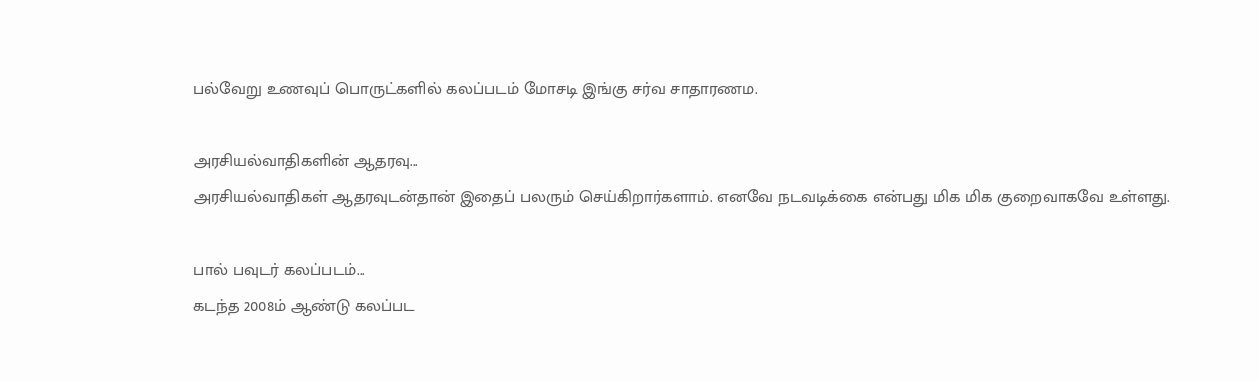பல்வேறு உணவுப் பொருட்களில் கலப்படம் மோசடி இங்கு சர்வ சாதாரணம.

அரசியல்வாதிகளின் ஆதரவு...
அரசியல்வாதிகள் ஆதரவுடன்தான் இதைப் பலரும் செய்கிறார்களாம். எனவே நடவடிக்கை என்பது மிக மிக குறைவாகவே உள்ளது.

பால் பவுடர் கலப்படம்...
கடந்த 2008ம் ஆண்டு கலப்பட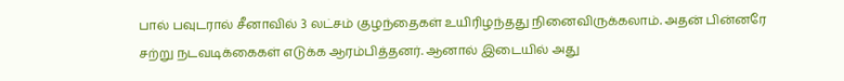பால் பவுடரால் சீனாவில் 3 லட்சம் குழந்தைகள் உயிரிழந்தது நினைவிருக்கலாம். அதன் பின்னரே சற்று நடவடிக்கைகள் எடுக்க ஆரம்பித்தனர். ஆனால் இடையில் அது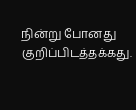நின்று போனது குறிப்பிடத்தக்கது.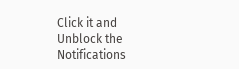Click it and Unblock the Notifications